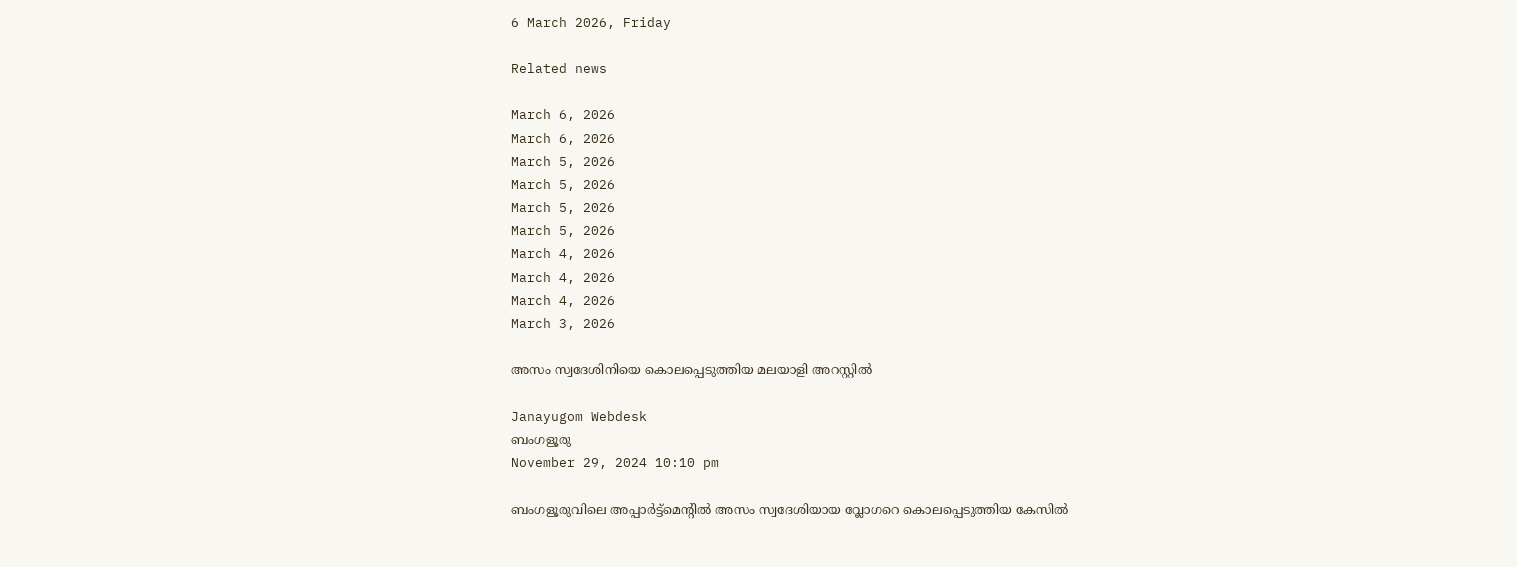6 March 2026, Friday

Related news

March 6, 2026
March 6, 2026
March 5, 2026
March 5, 2026
March 5, 2026
March 5, 2026
March 4, 2026
March 4, 2026
March 4, 2026
March 3, 2026

അസം സ്വദേശിനിയെ കൊലപ്പെടുത്തിയ മലയാളി അറസ്റ്റില്‍

Janayugom Webdesk
ബംഗളൂരു
November 29, 2024 10:10 pm

ബംഗളൂരുവിലെ അപ്പാര്‍ട്ട്‌മെന്റില്‍ അസം സ്വദേശിയായ വ്ലോഗറെ കൊലപ്പെടുത്തിയ കേസില്‍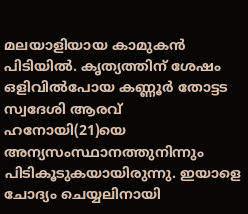മലയാളിയായ കാമുകന്‍ പിടിയില്‍. കൃത്യത്തിന് ശേഷം ഒളിവില്‍പോയ കണ്ണൂര്‍ തോട്ടട സ്വദേശി ആരവ് ഹനോയി(21)യെ അന്യസംസ്ഥാനത്തുനിന്നും പിടികൂടുകയായിരുന്നു. ഇയാളെ ചോദ്യം ചെയ്യലിനായി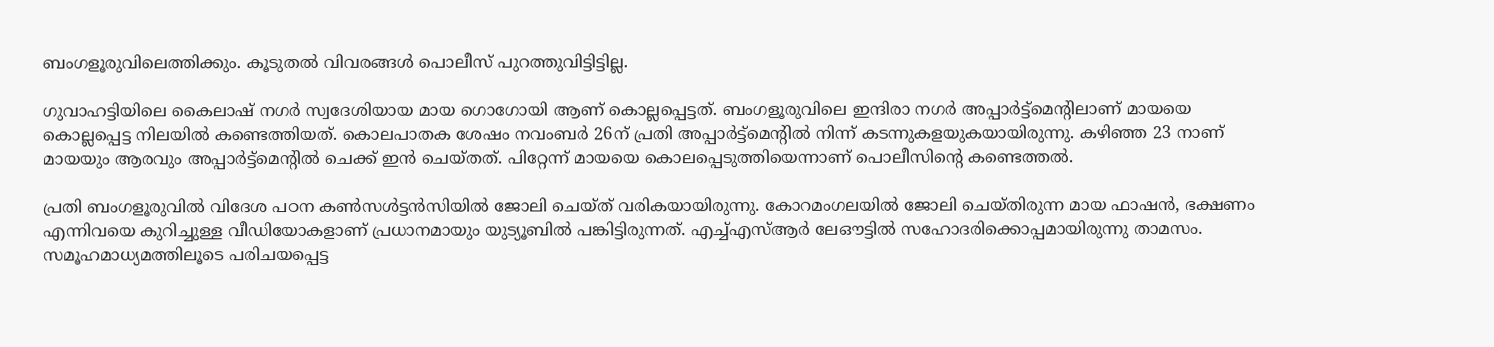ബംഗളൂരുവിലെത്തിക്കും. കൂടുതല്‍ വിവരങ്ങള്‍ പൊലീസ് പുറത്തുവിട്ടിട്ടില്ല.

ഗുവാഹട്ടിയിലെ കൈലാഷ് നഗർ സ്വദേശിയായ മായ ഗൊഗോയി ആണ് കൊല്ലപ്പെട്ടത്. ബംഗളൂരുവിലെ ഇന്ദിരാ നഗര്‍ അപ്പാര്‍ട്ട്മെന്റിലാണ് മായയെ കൊല്ലപ്പെട്ട നിലയില്‍ കണ്ടെത്തിയത്. കൊലപാതക ശേഷം നവംബര്‍ 26ന് പ്രതി അപ്പാർട്ട്മെന്റിൽ നിന്ന് കടന്നുകളയുകയായിരുന്നു. കഴിഞ്ഞ 23 നാണ് മായയും ആരവും അപ്പാർട്ട്‌മെന്റിൽ ചെക്ക് ഇൻ ചെയ്തത്. പിറ്റേന്ന് മായയെ കൊലപ്പെടുത്തിയെന്നാണ് പൊലീസിന്റെ കണ്ടെത്തൽ.

പ്രതി ബംഗളൂരുവിൽ വിദേശ പഠന കൺസൾട്ടൻസിയിൽ ജോലി ചെയ്ത് വരികയായിരുന്നു. കോറമംഗലയില്‍ ജോലി ചെയ്തിരുന്ന മായ ഫാഷന്‍, ഭക്ഷണം എന്നിവയെ കുറിച്ചുള്ള വീഡിയോകളാണ് പ്രധാനമായും യുട്യൂബില്‍ പങ്കിട്ടിരുന്നത്. എച്ച്എസ്ആർ ലേഔട്ടിൽ സഹോദരിക്കൊപ്പമായിരുന്നു താമസം.
സമൂഹമാധ്യമത്തിലൂടെ പരിചയപ്പെട്ട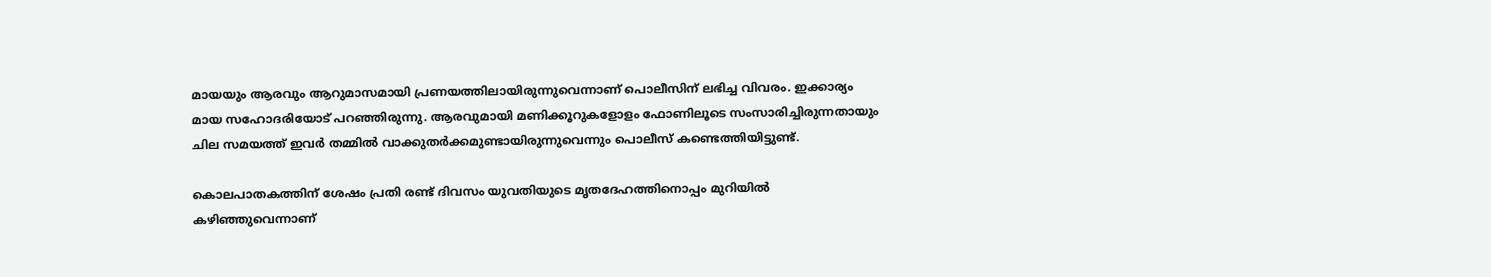മായയും ആരവും ആറുമാസമായി പ്രണയത്തിലായിരുന്നുവെന്നാണ് പൊലീസിന് ലഭിച്ച വിവരം. ഇക്കാര്യം മായ സഹോദരിയോട് പറഞ്ഞിരുന്നു. ആരവുമായി മണിക്കൂറുകളോളം ഫോണിലൂടെ സംസാരിച്ചിരുന്നതായും ചില സമയത്ത് ഇവര്‍ തമ്മില്‍ വാക്കുതര്‍ക്കമുണ്ടായിരുന്നുവെന്നും പൊലീസ് കണ്ടെത്തിയിട്ടുണ്ട്.

കൊലപാതകത്തിന് ശേഷം പ്രതി രണ്ട് ദിവസം യുവതിയുടെ മൃതദേഹത്തിനൊപ്പം മുറിയിൽ കഴിഞ്ഞുവെന്നാണ്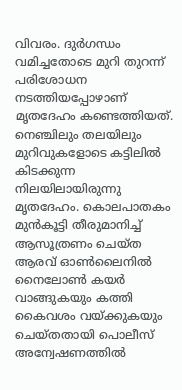വിവരം. ദുര്‍ഗന്ധം വമിച്ചതോടെ മുറി തുറന്ന് പരിശോധന നടത്തിയപ്പോഴാണ് മൃതദേഹം കണ്ടെത്തിയത്. നെഞ്ചിലും തലയിലും മുറിവുകളോടെ കട്ടിലില്‍ കിടക്കുന്ന നിലയിലായിരുന്നു മൃതദേഹം. കൊലപാതകം മുന്‍കൂട്ടി തീരുമാനിച്ച് ആസൂത്രണം ചെയ്ത ആരവ് ഓൺലൈനിൽ നൈലോൺ കയർ വാങ്ങുകയും കത്തി കൈവശം വയ്ക്കുകയും ചെയ്തതായി പൊലീസ് അന്വേഷണത്തിൽ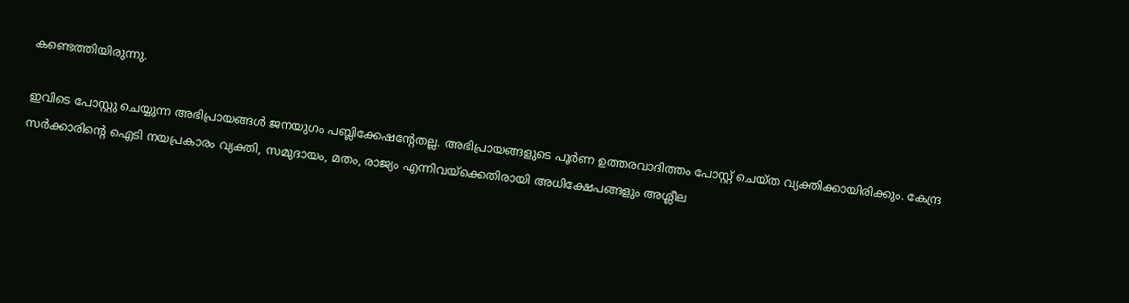കണ്ടെത്തിയിരുന്നു.

ഇവിടെ പോസ്റ്റു ചെയ്യുന്ന അഭിപ്രായങ്ങള്‍ ജനയുഗം പബ്ലിക്കേഷന്റേതല്ല. അഭിപ്രായങ്ങളുടെ പൂര്‍ണ ഉത്തരവാദിത്തം പോസ്റ്റ് ചെയ്ത വ്യക്തിക്കായിരിക്കും. കേന്ദ്ര സര്‍ക്കാരിന്റെ ഐടി നയപ്രകാരം വ്യക്തി, സമുദായം, മതം, രാജ്യം എന്നിവയ്‌ക്കെതിരായി അധിക്ഷേപങ്ങളും അശ്ലീല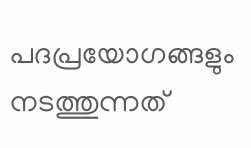പദപ്രയോഗങ്ങളും നടത്തുന്നത്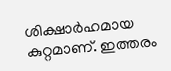ശിക്ഷാര്‍ഹമായ കുറ്റമാണ്. ഇത്തരം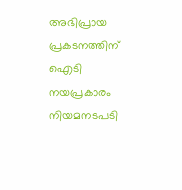അഭിപ്രായ പ്രകടനത്തിന് ഐടി നയപ്രകാരം നിയമനടപടി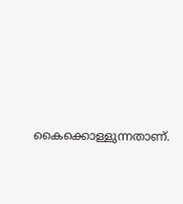കൈക്കൊള്ളുന്നതാണ്.